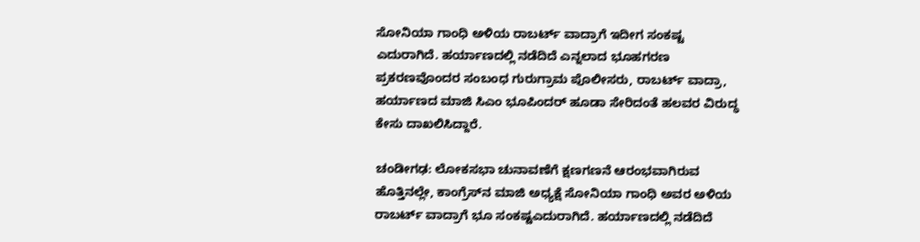ಸೋನಿಯಾ ಗಾಂಧಿ ಅಳಿಯ ರಾಬರ್ಟ್ ವಾದ್ರಾಗೆ ಇದೀಗ ಸಂಕಷ್ಟ ಎದುರಾಗಿದೆ. ಹರ್ಯಾಣದಲ್ಲಿ ನಡೆದಿದೆ ಎನ್ನಲಾದ ಭೂಹಗರಣ ಪ್ರಕರಣವೊಂದರ ಸಂಬಂಧ ಗುರುಗ್ರಾಮ ಪೊಲೀಸರು, ರಾಬರ್ಟ್‌ ವಾದ್ರಾ, ಹರ್ಯಾಣದ ಮಾಜಿ ಸಿಎಂ ಭೂಪಿಂದರ್‌ ಹೂಡಾ ಸೇರಿದಂತೆ ಹಲವರ ವಿರುದ್ಧ ಕೇಸು ದಾಖಲಿಸಿದ್ದಾರೆ.

ಚಂಡೀಗಢ: ಲೋಕಸಭಾ ಚುನಾವಣೆಗೆ ಕ್ಷಣಗಣನೆ ಆರಂಭವಾಗಿರುವ ಹೊತ್ತಿನಲ್ಲೇ, ಕಾಂಗ್ರೆಸ್‌ನ ಮಾಜಿ ಅಧ್ಯಕ್ಷೆ ಸೋನಿಯಾ ಗಾಂಧಿ ಅವರ ಅಳಿಯ ರಾಬರ್ಟ್‌ ವಾದ್ರಾಗೆ ಭೂ ಸಂಕಷ್ಟಎದುರಾಗಿದೆ. ಹರ್ಯಾಣದಲ್ಲಿ ನಡೆದಿದೆ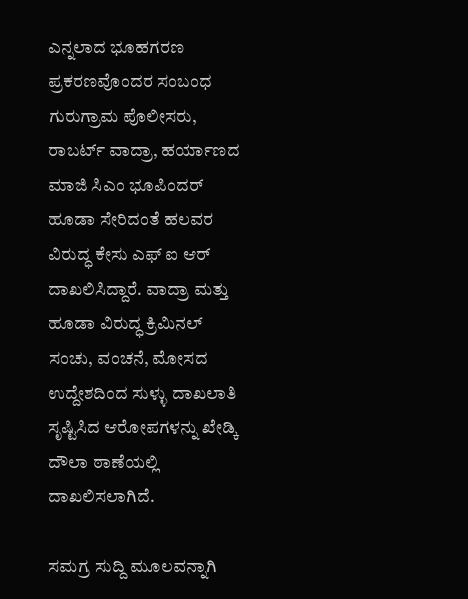ಎನ್ನಲಾದ ಭೂಹಗರಣ ಪ್ರಕರಣವೊಂದರ ಸಂಬಂಧ ಗುರುಗ್ರಾಮ ಪೊಲೀಸರು, ರಾಬರ್ಟ್‌ ವಾದ್ರಾ, ಹರ್ಯಾಣದ ಮಾಜಿ ಸಿಎಂ ಭೂಪಿಂದರ್‌ ಹೂಡಾ ಸೇರಿದಂತೆ ಹಲವರ ವಿರುದ್ಧ ಕೇಸು ಎಫ್ ಐ ಆರ್ ದಾಖಲಿಸಿದ್ದಾರೆ. ವಾದ್ರಾ ಮತ್ತು ಹೂಡಾ ವಿರುದ್ಧ ಕ್ರಿಮಿನಲ್‌ ಸಂಚು, ವಂಚನೆ, ಮೋಸದ ಉದ್ದೇಶದಿಂದ ಸುಳ್ಳು ದಾಖಲಾತಿ ಸೃಷ್ಟಿಸಿದ ಆರೋಪಗಳನ್ನು ಖೇಡ್ಕಿ ದೌಲಾ ಠಾಣೆಯಲ್ಲಿ ದಾಖಲಿಸಲಾಗಿದೆ.

ಸಮಗ್ರ ಸುದ್ದಿ ಮೂಲವನ್ನಾಗಿ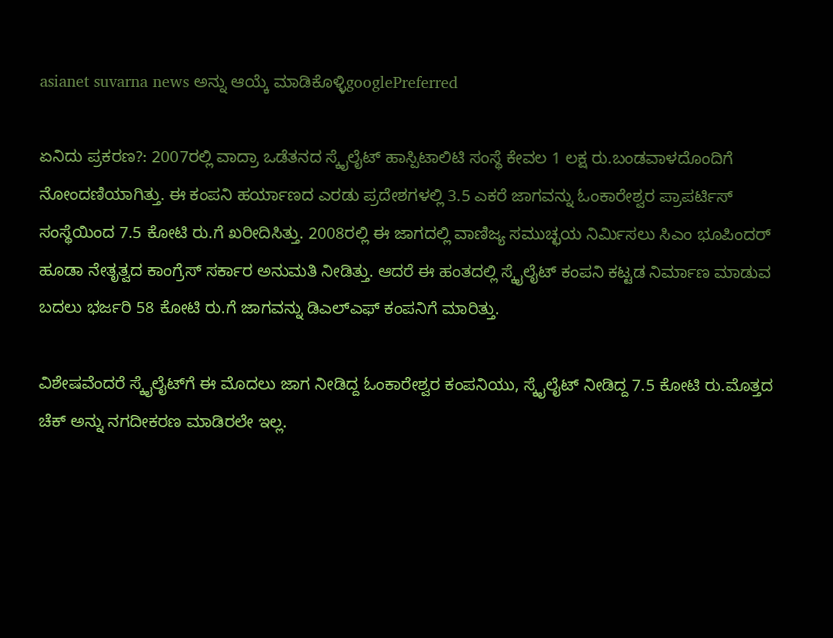asianet suvarna news ಅನ್ನು ಆಯ್ಕೆ ಮಾಡಿಕೊಳ್ಳಿgooglePreferred

ಏನಿದು ಪ್ರಕರಣ?: 2007ರಲ್ಲಿ ವಾದ್ರಾ ಒಡೆತನದ ಸ್ಕೈಲೈಟ್‌ ಹಾಸ್ಪಿಟಾಲಿಟಿ ಸಂಸ್ಥೆ ಕೇವಲ 1 ಲಕ್ಷ ರು.ಬಂಡವಾಳದೊಂದಿಗೆ ನೋಂದಣಿಯಾಗಿತ್ತು. ಈ ಕಂಪನಿ ಹರ್ಯಾಣದ ಎರಡು ಪ್ರದೇಶಗಳಲ್ಲಿ 3.5 ಎಕರೆ ಜಾಗವನ್ನು ಓಂಕಾರೇಶ್ವರ ಪ್ರಾಪರ್ಟಿಸ್‌ ಸಂಸ್ಥೆಯಿಂದ 7.5 ಕೋಟಿ ರು.ಗೆ ಖರೀದಿಸಿತ್ತು. 2008ರಲ್ಲಿ ಈ ಜಾಗದಲ್ಲಿ ವಾಣಿಜ್ಯ ಸಮುಚ್ಛಯ ನಿರ್ಮಿಸಲು ಸಿಎಂ ಭೂಪಿಂದರ್‌ ಹೂಡಾ ನೇತೃತ್ವದ ಕಾಂಗ್ರೆಸ್‌ ಸರ್ಕಾರ ಅನುಮತಿ ನೀಡಿತ್ತು. ಆದರೆ ಈ ಹಂತದಲ್ಲಿ ಸ್ಕೈಲೈಟ್‌ ಕಂಪನಿ ಕಟ್ಟಡ ನಿರ್ಮಾಣ ಮಾಡುವ ಬದಲು ಭರ್ಜರಿ 58 ಕೋಟಿ ರು.ಗೆ ಜಾಗವನ್ನು ಡಿಎಲ್‌ಎಫ್‌ ಕಂಪನಿಗೆ ಮಾರಿತ್ತು.

ವಿಶೇಷವೆಂದರೆ ಸ್ಕೈಲೈಟ್‌ಗೆ ಈ ಮೊದಲು ಜಾಗ ನೀಡಿದ್ದ ಓಂಕಾರೇಶ್ವರ ಕಂಪನಿಯು, ಸ್ಕೈಲೈಟ್‌ ನೀಡಿದ್ದ 7.5 ಕೋಟಿ ರು.ಮೊತ್ತದ ಚೆಕ್‌ ಅನ್ನು ನಗದೀಕರಣ ಮಾಡಿರಲೇ ಇಲ್ಲ.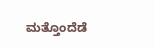ಮತ್ತೊಂದೆಡೆ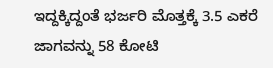ಇದ್ದಕ್ಕಿದ್ದಂತೆ ಭರ್ಜರಿ ಮೊತ್ತಕ್ಕೆ 3.5 ಎಕರೆ ಜಾಗವನ್ನು 58 ಕೋಟಿ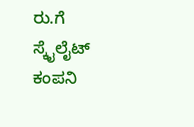ರು.ಗೆ ಸ್ಕೈಲೈಟ್‌ ಕಂಪನಿ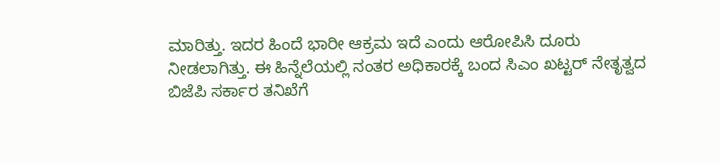ಮಾರಿತ್ತು. ಇದರ ಹಿಂದೆ ಭಾರೀ ಆಕ್ರಮ ಇದೆ ಎಂದು ಆರೋಪಿಸಿ ದೂರು ನೀಡಲಾಗಿತ್ತು. ಈ ಹಿನ್ನೆಲೆಯಲ್ಲಿ ನಂತರ ಅಧಿಕಾರಕ್ಕೆ ಬಂದ ಸಿಎಂ ಖಟ್ಟರ್‌ ನೇತೃತ್ವದ ಬಿಜೆಪಿ ಸರ್ಕಾರ ತನಿಖೆಗೆ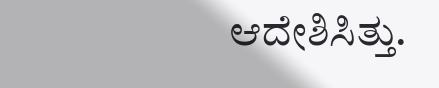ಆದೇಶಿಸಿತ್ತು.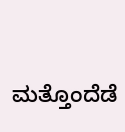ಮತ್ತೊಂದೆಡೆ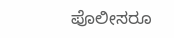ಪೊಲೀಸರೂ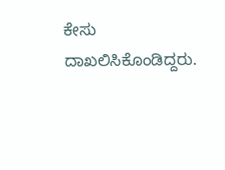ಕೇಸು ದಾಖಲಿಸಿಕೊಂಡಿದ್ದರು.